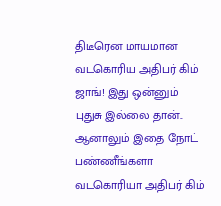திடீரென மாயமான வடகொரிய அதிபர் கிம் ஜாங்! இது ஒன்னும் புதுசு இல்லை தான்.. ஆனாலும் இதை நோட் பண்ணீங்களா
வடகொரியா அதிபர் கிம்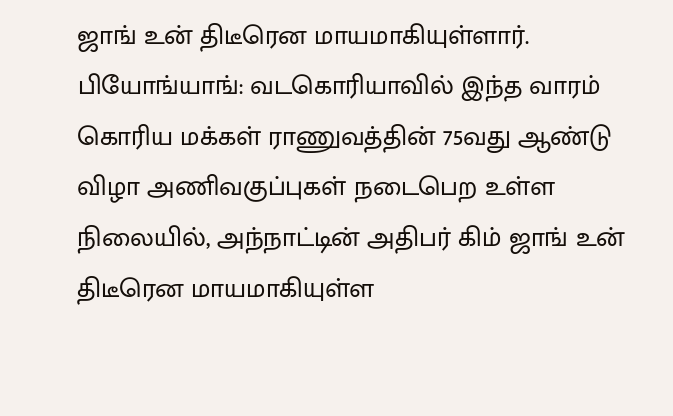ஜாங் உன் திடீரென மாயமாகியுள்ளார்.
பியோங்யாங்: வடகொரியாவில் இந்த வாரம் கொரிய மக்கள் ராணுவத்தின் 75வது ஆண்டு விழா அணிவகுப்புகள் நடைபெற உள்ள நிலையில், அந்நாட்டின் அதிபர் கிம் ஜாங் உன் திடீரென மாயமாகியுள்ள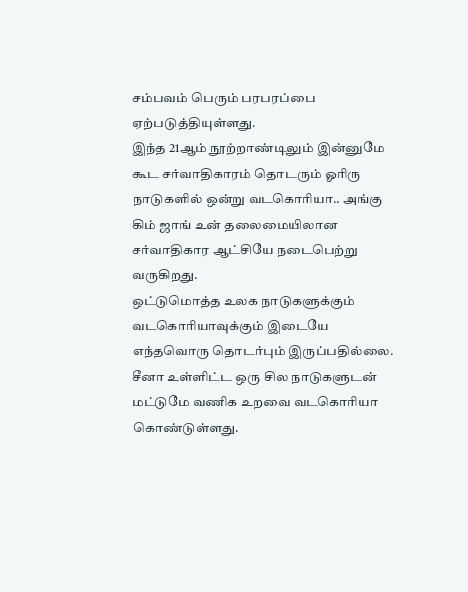சம்பவம் பெரும் பரபரப்பை ஏற்படுத்தியுள்ளது.
இந்த 21ஆம் நூற்றாண்டிலும் இன்னுமே கூட சர்வாதிகாரம் தொடரும் ஓரிரு நாடுகளில் ஒன்று வடகொரியா.. அங்கு கிம் ஜாங் உன் தலைமையிலான சர்வாதிகார ஆட்சியே நடைபெற்று வருகிறது.
ஒட்டுமொத்த உலக நாடுகளுக்கும் வடகொரியாவுக்கும் இடையே எந்தவொரு தொடர்பும் இருப்பதில்லை. சீனா உள்ளிட்ட ஒரு சில நாடுகளுடன் மட்டுமே வணிக உறவை வடகொரியா கொண்டுள்ளது.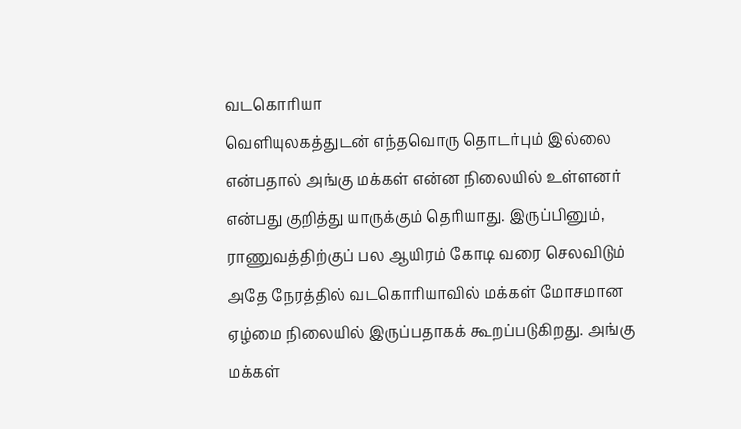வடகொரியா
வெளியுலகத்துடன் எந்தவொரு தொடர்பும் இல்லை என்பதால் அங்கு மக்கள் என்ன நிலையில் உள்ளனர் என்பது குறித்து யாருக்கும் தெரியாது. இருப்பினும், ராணுவத்திற்குப் பல ஆயிரம் கோடி வரை செலவிடும் அதே நேரத்தில் வடகொரியாவில் மக்கள் மோசமான ஏழ்மை நிலையில் இருப்பதாகக் கூறப்படுகிறது. அங்கு மக்கள்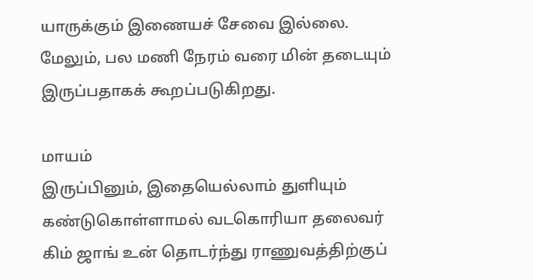யாருக்கும் இணையச் சேவை இல்லை. மேலும், பல மணி நேரம் வரை மின் தடையும் இருப்பதாகக் கூறப்படுகிறது.

மாயம்
இருப்பினும், இதையெல்லாம் துளியும் கண்டுகொள்ளாமல் வடகொரியா தலைவர் கிம் ஜாங் உன் தொடர்ந்து ராணுவத்திற்குப்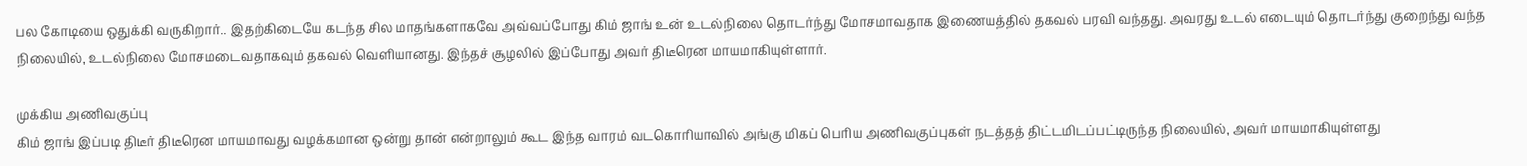பல கோடியை ஒதுக்கி வருகிறார்.. இதற்கிடையே கடந்த சில மாதங்களாகவே அவ்வப்போது கிம் ஜாங் உன் உடல்நிலை தொடர்ந்து மோசமாவதாக இணையத்தில் தகவல் பரவி வந்தது. அவரது உடல் எடையும் தொடர்ந்து குறைந்து வந்த நிலையில், உடல்நிலை மோசமடைவதாகவும் தகவல் வெளியானது. இந்தச் சூழலில் இப்போது அவர் திடீரென மாயமாகியுள்ளார்.

முக்கிய அணிவகுப்பு
கிம் ஜாங் இப்படி திடீர் திடீரென மாயமாவது வழக்கமான ஒன்று தான் என்றாலும் கூட இந்த வாரம் வடகொரியாவில் அங்கு மிகப் பெரிய அணிவகுப்புகள் நடத்தத் திட்டமிடப்பட்டிருந்த நிலையில், அவர் மாயமாகியுள்ளது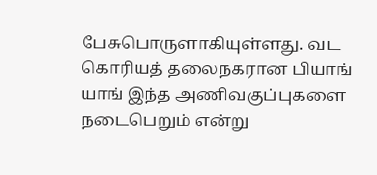பேசுபொருளாகியுள்ளது. வட கொரியத் தலைநகரான பியாங் யாங் இந்த அணிவகுப்புகளை நடைபெறும் என்று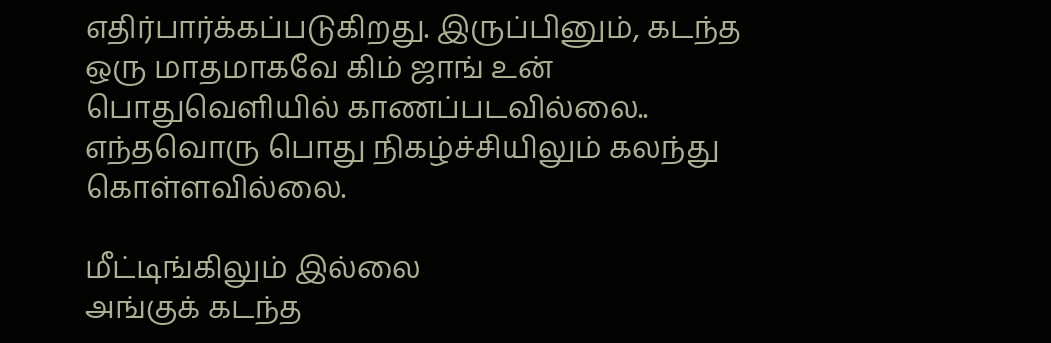எதிர்பார்க்கப்படுகிறது. இருப்பினும், கடந்த ஒரு மாதமாகவே கிம் ஜாங் உன் பொதுவெளியில் காணப்படவில்லை.. எந்தவொரு பொது நிகழ்ச்சியிலும் கலந்து கொள்ளவில்லை.

மீட்டிங்கிலும் இல்லை
அங்குக் கடந்த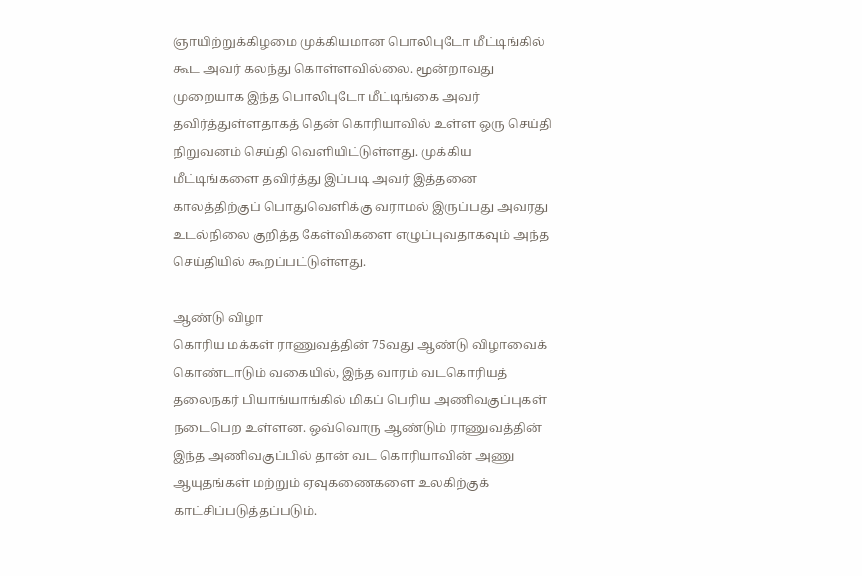ஞாயிற்றுக்கிழமை முக்கியமான பொலிபுடோ மீட்டிங்கில் கூட அவர் கலந்து கொள்ளவில்லை. மூன்றாவது முறையாக இந்த பொலிபுடோ மீட்டிங்கை அவர் தவிர்த்துள்ளதாகத் தென் கொரியாவில் உள்ள ஒரு செய்தி நிறுவனம் செய்தி வெளியிட்டுள்ளது. முக்கிய மீட்டிங்களை தவிர்த்து இப்படி அவர் இத்தனை காலத்திற்குப் பொதுவெளிக்கு வராமல் இருப்பது அவரது உடல்நிலை குறித்த கேள்விகளை எழுப்புவதாகவும் அந்த செய்தியில் கூறப்பட்டுள்ளது.

ஆண்டு விழா
கொரிய மக்கள் ராணுவத்தின் 75வது ஆண்டு விழாவைக் கொண்டாடும் வகையில், இந்த வாரம் வடகொரியத் தலைநகர் பியாங்யாங்கில் மிகப் பெரிய அணிவகுப்புகள் நடைபெற உள்ளன. ஒவ்வொரு ஆண்டும் ராணுவத்தின் இந்த அணிவகுப்பில் தான் வட கொரியாவின் அணு ஆயுதங்கள் மற்றும் ஏவுகணைகளை உலகிற்குக் காட்சிப்படுத்தப்படும்.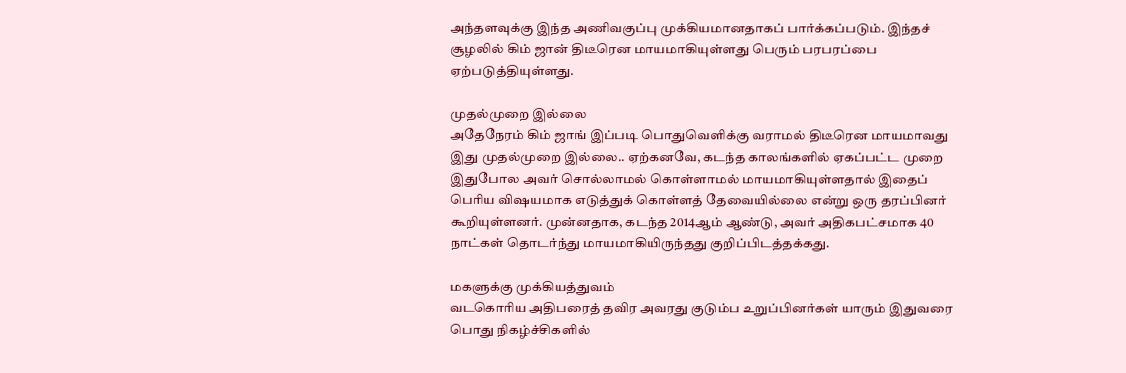அந்தளவுக்கு இந்த அணிவகுப்பு முக்கியமானதாகப் பார்க்கப்படும். இந்தச் சூழலில் கிம் ஜான் திடீரென மாயமாகியுள்ளது பெரும் பரபரப்பை ஏற்படுத்தியுள்ளது.

முதல்முறை இல்லை
அதேநேரம் கிம் ஜாங் இப்படி பொதுவெளிக்கு வராமல் திடீரென மாயமாவது இது முதல்முறை இல்லை.. ஏற்கனவே, கடந்த காலங்களில் ஏகப்பட்ட முறை இதுபோல அவர் சொல்லாமல் கொள்ளாமல் மாயமாகியுள்ளதால் இதைப் பெரிய விஷயமாக எடுத்துக் கொள்ளத் தேவையில்லை என்று ஒரு தரப்பினர் கூறியுள்ளனர். முன்னதாக, கடந்த 2014ஆம் ஆண்டு, அவர் அதிகபட்சமாக 40 நாட்கள் தொடர்ந்து மாயமாகியிருந்தது குறிப்பிடத்தக்கது.

மகளுக்கு முக்கியத்துவம்
வடகொரிய அதிபரைத் தவிர அவரது குடும்ப உறுப்பினர்கள் யாரும் இதுவரை பொது நிகழ்ச்சிகளில்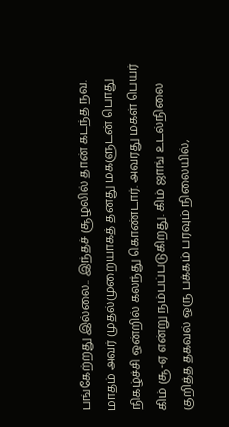பங்கேற்றது இல்லை.. இந்தச் சூழலில் தான் கடந்த நவ. மாதம் அவர் முதல்முறையாகத் தனது மகளுடன் பொது நிகழ்ச்சி ஒன்றில் கலந்து கொண்டார். அவரது மகள் பெயர் கிம் சூ-ஏ என்று நம்பப்படுகிறது. கிம் ஜாங் உடல்நிலை குறித்த தகவல் ஒரு பக்கம் பரவும் நிலையில்,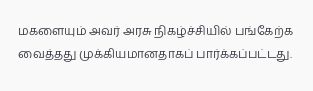மகளையும் அவர் அரசு நிகழ்ச்சியில் பங்கேற்க வைத்தது முக்கியமானதாகப் பார்க்கப்பட்டது.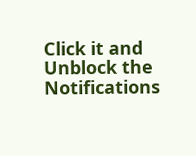Click it and Unblock the Notifications